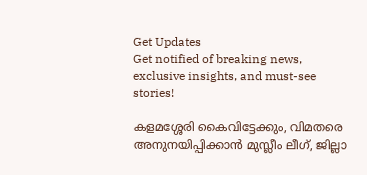Get Updates
Get notified of breaking news, exclusive insights, and must-see stories!

കളമശ്ശേരി കൈവിട്ടേക്കും, വിമതരെ അനുനയിപ്പിക്കാന്‍ മുസ്ലീം ലീഗ്, ജില്ലാ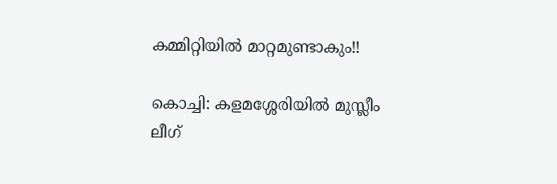കമ്മിറ്റിയില്‍ മാറ്റമുണ്ടാകും!!

കൊച്ചി: കളമശ്ശേരിയില്‍ മുസ്ലീം ലീഗ്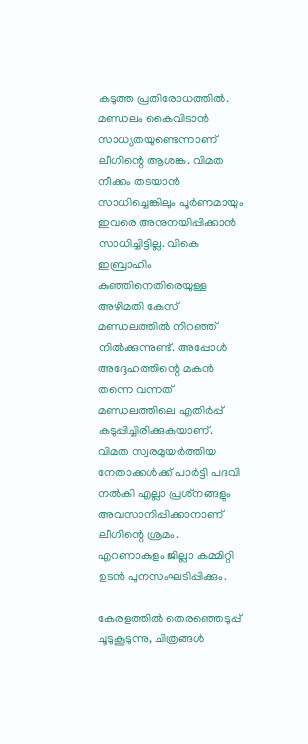കടുത്ത പ്രതിരോധത്തില്‍. മണ്ഡലം കൈവിടാന്‍ സാധ്യതയുണ്ടെന്നാണ് ലീഗിന്റെ ആശങ്ക. വിമത നീക്കം തടയാന്‍ സാധിച്ചെങ്കിലും പൂര്‍ണമായും ഇവരെ അനുനയിപ്പിക്കാന്‍ സാധിച്ചിട്ടില്ല. വികെ ഇബ്രാഹിം കുഞ്ഞിനെതിരെയുള്ള അഴിമതി കേസ് മണ്ഡലത്തില്‍ നിറഞ്ഞ് നില്‍ക്കുന്നുണ്ട്. അപ്പോള്‍ അദ്ദേഹത്തിന്റെ മകന്‍ തന്നെ വന്നത് മണ്ഡലത്തിലെ എതിര്‍പ്പ് കടുപ്പിച്ചിരിക്കുകയാണ്. വിമത സ്വരമുയര്‍ത്തിയ നേതാക്കള്‍ക്ക് പാര്‍ട്ടി പദവി നല്‍കി എല്ലാ പ്രശ്‌നങ്ങളും അവസാനിപ്പിക്കാനാണ് ലീഗിന്റെ ശ്രമം. എറണാകുളം ജില്ലാ കമ്മിറ്റി ഉടന്‍ പുനസംഘടിപ്പിക്കും.

കേരളത്തില്‍ തെരഞ്ഞെടുപ്പ് ചൂടുകൂടുന്നു, ചിത്രങ്ങള്‍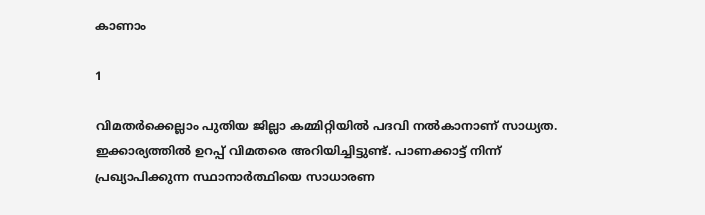കാണാം

1

വിമതര്‍ക്കെല്ലാം പുതിയ ജില്ലാ കമ്മിറ്റിയില്‍ പദവി നല്‍കാനാണ് സാധ്യത. ഇക്കാര്യത്തില്‍ ഉറപ്പ് വിമതരെ അറിയിച്ചിട്ടുണ്ട്. പാണക്കാട്ട് നിന്ന് പ്രഖ്യാപിക്കുന്ന സ്ഥാനാര്‍ത്ഥിയെ സാധാരണ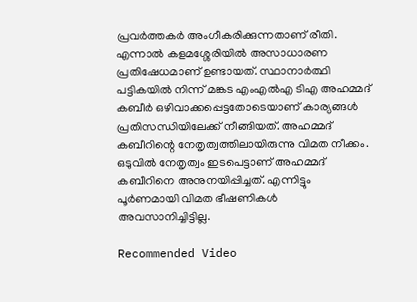പ്രവര്‍ത്തകര്‍ അംഗീകരിക്കുന്നതാണ് രീതി. എന്നാല്‍ കളമശ്ശേരിയില്‍ അസാധാരണ പ്രതിഷേധമാണ് ഉണ്ടായത്. സ്ഥാനാര്‍ത്ഥി പട്ടികയില്‍ നിന്ന് മങ്കട എംഎല്‍എ ടിഎ അഹമ്മദ് കബീര്‍ ഒഴിവാക്കപ്പെട്ടതോടെയാണ് കാര്യങ്ങള്‍ പ്രതിസന്ധിയിലേക്ക് നീങ്ങിയത്. അഹമ്മദ് കബീറിന്റെ നേതൃത്വത്തിലായിരുന്നു വിമത നീക്കം. ഒടുവില്‍ നേതൃത്വം ഇടപെട്ടാണ് അഹമ്മദ് കബീറിനെ അനുനയിപ്പിച്ചത്. എന്നിട്ടും പൂര്‍ണമായി വിമത ഭീഷണികള്‍ അവസാനിച്ചിട്ടില്ല.

Recommended Video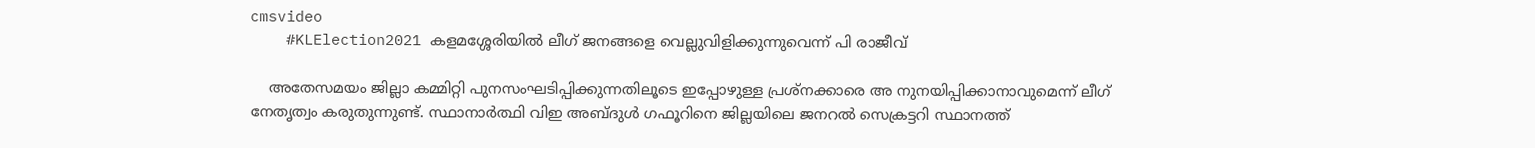cmsvideo
    #KLElection2021 കളമശ്ശേരിയിൽ ലീഗ് ജനങ്ങളെ വെല്ലുവിളിക്കുന്നുവെന്ന് പി രാജീവ്

    അതേസമയം ജില്ലാ കമ്മിറ്റി പുനസംഘടിപ്പിക്കുന്നതിലൂടെ ഇപ്പോഴുള്ള പ്രശ്‌നക്കാരെ അ നുനയിപ്പിക്കാനാവുമെന്ന് ലീഗ് നേതൃത്വം കരുതുന്നുണ്ട്. സ്ഥാനാര്‍ത്ഥി വിഇ അബ്ദുള്‍ ഗഫൂറിനെ ജില്ലയിലെ ജനറല്‍ സെക്രട്ടറി സ്ഥാനത്ത്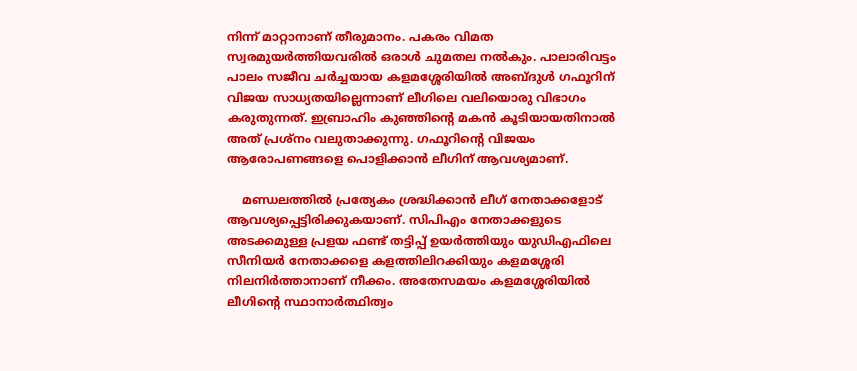നിന്ന് മാറ്റാനാണ് തീരുമാനം. പകരം വിമത സ്വരമുയര്‍ത്തിയവരില്‍ ഒരാള്‍ ചുമതല നല്‍കും. പാലാരിവട്ടം പാലം സജീവ ചര്‍ച്ചയായ കളമശ്ശേരിയില്‍ അബ്ദുള്‍ ഗഫൂറിന് വിജയ സാധ്യതയില്ലെന്നാണ് ലീഗിലെ വലിയൊരു വിഭാഗം കരുതുന്നത്. ഇബ്രാഹിം കുഞ്ഞിന്റെ മകന്‍ കൂടിയായതിനാല്‍ അത് പ്രശ്‌നം വലുതാക്കുന്നു. ഗഫൂറിന്റെ വിജയം ആരോപണങ്ങളെ പൊളിക്കാന്‍ ലീഗിന് ആവശ്യമാണ്.

    മണ്ഡലത്തില്‍ പ്രത്യേകം ശ്രദ്ധിക്കാന്‍ ലീഗ് നേതാക്കളോട് ആവശ്യപ്പെട്ടിരിക്കുകയാണ്. സിപിഎം നേതാക്കളുടെ അടക്കമുള്ള പ്രളയ ഫണ്ട് തട്ടിപ്പ് ഉയര്‍ത്തിയും യുഡിഎഫിലെ സീനിയര്‍ നേതാക്കളെ കളത്തിലിറക്കിയും കളമശ്ശേരി നിലനിര്‍ത്താനാണ് നീക്കം. അതേസമയം കളമശ്ശേരിയില്‍ ലീഗിന്റെ സ്ഥാനാര്‍ത്ഥിത്വം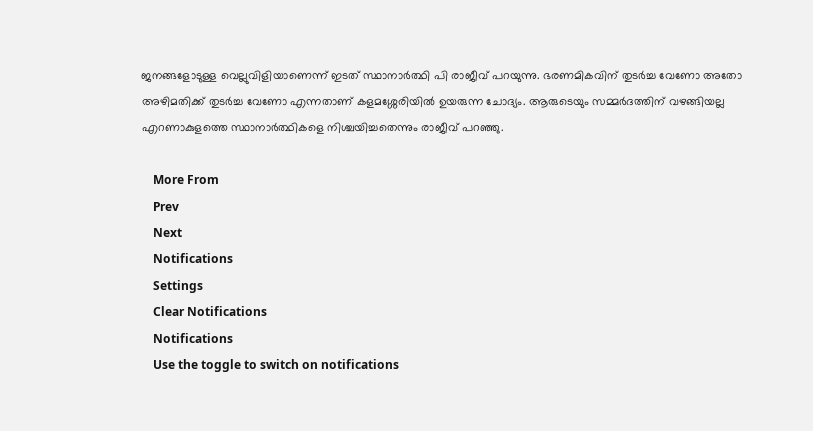ജനങ്ങളോടുള്ള വെല്ലുവിളിയാണെന്ന് ഇടത് സ്ഥാനാര്‍ത്ഥി പി രാജീവ് പറയുന്നു. ഭരണമികവിന് തുടര്‍ച്ച വേണോ അതോ അഴിമതിക്ക് തുടര്‍ച്ച വേണോ എന്നതാണ് കളമശ്ശേരിയില്‍ ഉയരുന്ന ചോദ്യം. ആരുടെയും സമ്മര്‍ദത്തിന് വഴങ്ങിയല്ല എറണാകുളത്തെ സ്ഥാനാര്‍ത്ഥികളെ നിശ്ചയിച്ചതെന്നും രാജീവ് പറഞ്ഞു.

    More From
    Prev
    Next
    Notifications
    Settings
    Clear Notifications
    Notifications
    Use the toggle to switch on notifications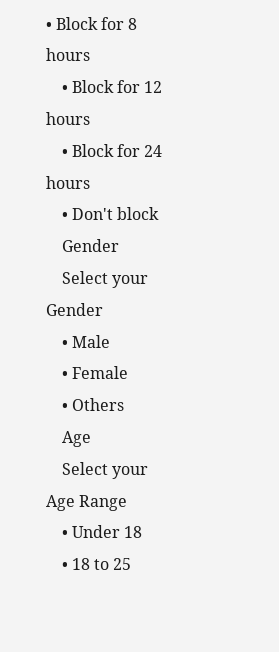• Block for 8 hours
    • Block for 12 hours
    • Block for 24 hours
    • Don't block
    Gender
    Select your Gender
    • Male
    • Female
    • Others
    Age
    Select your Age Range
    • Under 18
    • 18 to 25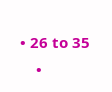• 26 to 35
    •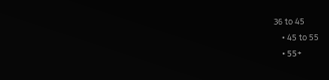36 to 45
    • 45 to 55
    • 55+